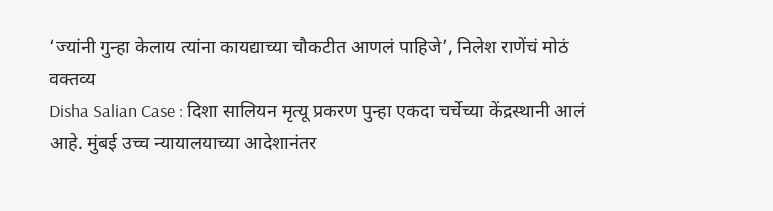‘ज्यांनी गुन्हा केलाय त्यांना कायद्याच्या चौकटीत आणलं पाहिजे’, निलेश राणेंचं मोठं वक्तव्य
Disha Salian Case : दिशा सालियन मृत्यू प्रकरण पुन्हा एकदा चर्चेच्या केंद्रस्थानी आलं आहे. मुंबई उच्च न्यायालयाच्या आदेशानंतर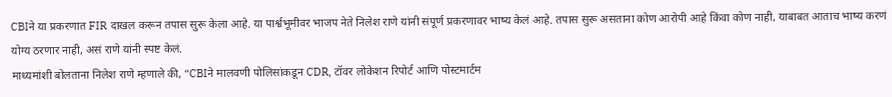CBIने या प्रकरणात FIR दाखल करून तपास सुरू केला आहे. या पार्श्वभूमीवर भाजप नेते निलेश राणे यांनी संपूर्ण प्रकरणावर भाष्य केलं आहे. तपास सुरू असताना कोण आरोपी आहे किंवा कोण नाही, याबाबत आताच भाष्य करणं योग्य ठरणार नाही, असं राणे यांनी स्पष्ट केलं.
माध्यमांशी बोलताना निलेश राणे म्हणाले की, “CBIने मालवणी पोलिसांकडून CDR, टॉवर लोकेशन रिपोर्ट आणि पोस्टमार्टम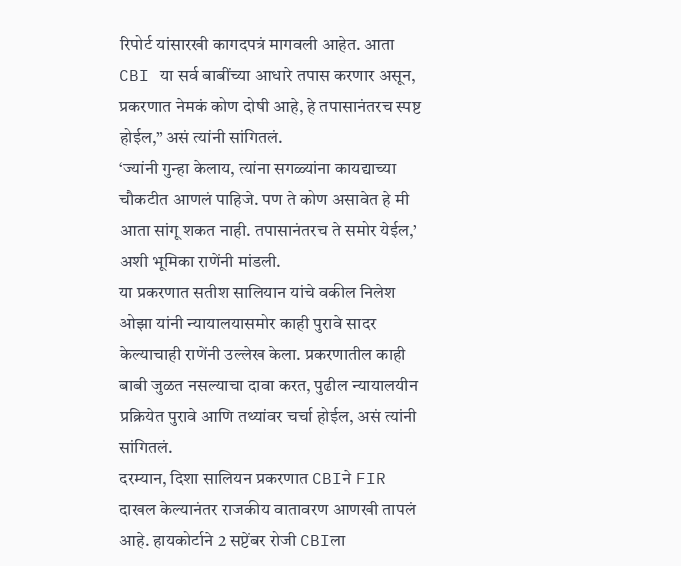रिपोर्ट यांसारखी कागदपत्रं मागवली आहेत. आता CBI या सर्व बाबींच्या आधारे तपास करणार असून, प्रकरणात नेमकं कोण दोषी आहे, हे तपासानंतरच स्पष्ट होईल,” असं त्यांनी सांगितलं.
‘ज्यांनी गुन्हा केलाय, त्यांना सगळ्यांना कायद्याच्या चौकटीत आणलं पाहिजे. पण ते कोण असावेत हे मी आता सांगू शकत नाही. तपासानंतरच ते समोर येईल,’ अशी भूमिका राणेंनी मांडली.
या प्रकरणात सतीश सालियान यांचे वकील निलेश ओझा यांनी न्यायालयासमोर काही पुरावे सादर केल्याचाही राणेंनी उल्लेख केला. प्रकरणातील काही बाबी जुळत नसल्याचा दावा करत, पुढील न्यायालयीन प्रक्रियेत पुरावे आणि तथ्यांवर चर्चा होईल, असं त्यांनी सांगितलं.
दरम्यान, दिशा सालियन प्रकरणात CBIने FIR दाखल केल्यानंतर राजकीय वातावरण आणखी तापलं आहे. हायकोर्टाने 2 सप्टेंबर रोजी CBIला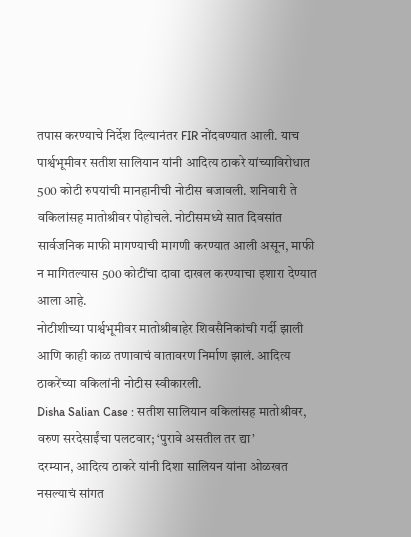तपास करण्याचे निर्देश दिल्यानंतर FIR नोंदवण्यात आली. याच पार्श्वभूमीवर सतीश सालियान यांनी आदित्य ठाकरे यांच्याविरोधात 500 कोटी रुपयांची मानहानीची नोटीस बजावली. शनिवारी ते वकिलांसह मातोश्रीवर पोहोचले. नोटीसमध्ये सात दिवसांत सार्वजनिक माफी मागण्याची मागणी करण्यात आली असून, माफी न मागितल्यास 500 कोटींचा दावा दाखल करण्याचा इशारा देण्यात आला आहे.
नोटीशीच्या पार्श्वभूमीवर मातोश्रीबाहेर शिवसैनिकांची गर्दी झाली आणि काही काळ तणावाचं वातावरण निर्माण झालं. आदित्य ठाकरेंच्या वकिलांनी नोटीस स्वीकारली.
Disha Salian Case : सतीश सालियान वकिलांसह मातोश्रीवर, वरुण सरदेसाईंचा पलटवार; ‘पुरावे असतील तर द्या’
दरम्यान, आदित्य ठाकरे यांनी दिशा सालियन यांना ओळखत नसल्याचं सांगत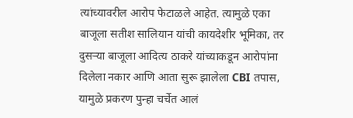त्यांच्यावरील आरोप फेटाळले आहेत. त्यामुळे एका बाजूला सतीश सालियान यांची कायदेशीर भूमिका, तर दुसऱ्या बाजूला आदित्य ठाकरे यांच्याकडून आरोपांना दिलेला नकार आणि आता सुरू झालेला CBI तपास, यामुळे प्रकरण पुन्हा चर्चेत आलं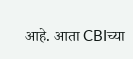आहे. आता CBIच्या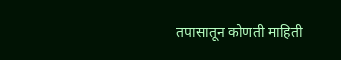तपासातून कोणती माहिती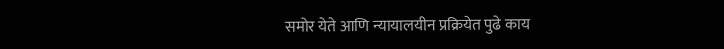समोर येते आणि न्यायालयीन प्रक्रियेत पुढे काय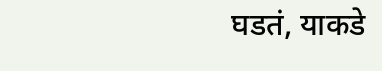घडतं, याकडे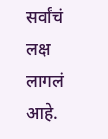सर्वांचं लक्ष लागलं आहे.